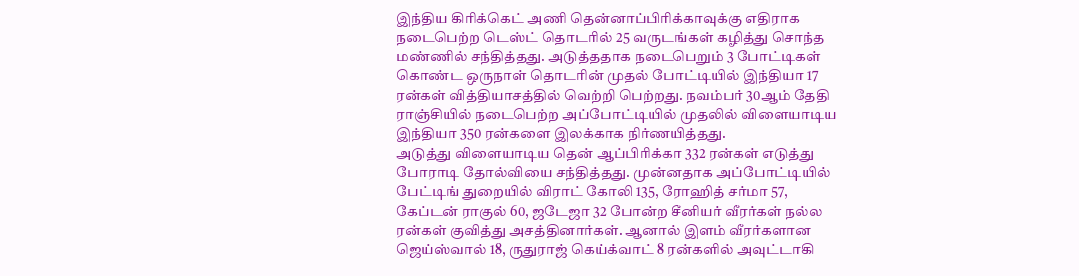இந்திய கிரிக்கெட் அணி தென்னாப்பிரிக்காவுக்கு எதிராக நடைபெற்ற டெஸ்ட் தொடரில் 25 வருடங்கள் கழித்து சொந்த மண்ணில் சந்தித்தது. அடுத்ததாக நடைபெறும் 3 போட்டிகள் கொண்ட ஒருநாள் தொடரின் முதல் போட்டியில் இந்தியா 17 ரன்கள் வித்தியாசத்தில் வெற்றி பெற்றது. நவம்பர் 30ஆம் தேதி ராஞ்சியில் நடைபெற்ற அப்போட்டியில் முதலில் விளையாடிய இந்தியா 350 ரன்களை இலக்காக நிர்ணயித்தது.
அடுத்து விளையாடிய தென் ஆப்பிரிக்கா 332 ரன்கள் எடுத்து போராடி தோல்வியை சந்தித்தது. முன்னதாக அப்போட்டியில் பேட்டிங் துறையில் விராட் கோலி 135, ரோஹித் சர்மா 57, கேப்டன் ராகுல் 60, ஜடேஜா 32 போன்ற சீனியர் வீரர்கள் நல்ல ரன்கள் குவித்து அசத்தினார்கள். ஆனால் இளம் வீரர்களான ஜெய்ஸ்வால் 18, ருதுராஜ் கெய்க்வாட் 8 ரன்களில் அவுட்டாகி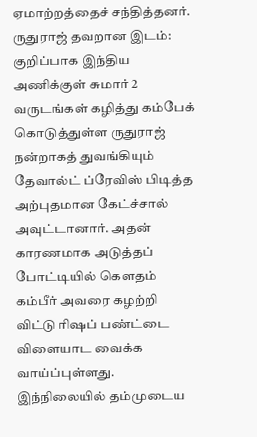ஏமாற்றத்தைச் சந்தித்தனர்.
ருதுராஜ் தவறான இடம்:
குறிப்பாக இந்திய அணிக்குள் சுமார் 2 வருடங்கள் கழித்து கம்பேக் கொடுத்துள்ள ருதுராஜ் நன்றாகத் துவங்கியும் தேவால்ட் ப்ரேவிஸ் பிடித்த அற்புதமான கேட்ச்சால் அவுட்டானார். அதன் காரணமாக அடுத்தப் போட்டியில் கௌதம் கம்பீர் அவரை கழற்றி விட்டு ரிஷப் பண்ட்டை விளையாட வைக்க வாய்ப்புள்ளது. இந்நிலையில் தம்முடைய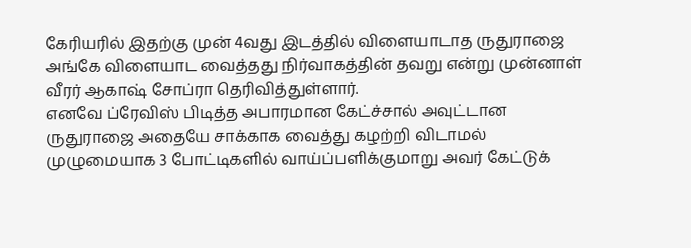கேரியரில் இதற்கு முன் 4வது இடத்தில் விளையாடாத ருதுராஜை அங்கே விளையாட வைத்தது நிர்வாகத்தின் தவறு என்று முன்னாள் வீரர் ஆகாஷ் சோப்ரா தெரிவித்துள்ளார்.
எனவே ப்ரேவிஸ் பிடித்த அபாரமான கேட்ச்சால் அவுட்டான ருதுராஜை அதையே சாக்காக வைத்து கழற்றி விடாமல் முழுமையாக 3 போட்டிகளில் வாய்ப்பளிக்குமாறு அவர் கேட்டுக்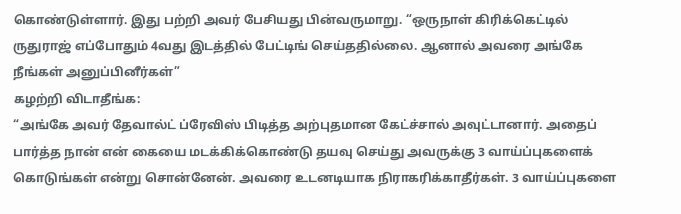கொண்டுள்ளார். இது பற்றி அவர் பேசியது பின்வருமாறு. “ஒருநாள் கிரிக்கெட்டில் ருதுராஜ் எப்போதும் 4வது இடத்தில் பேட்டிங் செய்ததில்லை. ஆனால் அவரை அங்கே நீங்கள் அனுப்பினீர்கள்”
கழற்றி விடாதீங்க:
“அங்கே அவர் தேவால்ட் ப்ரேவிஸ் பிடித்த அற்புதமான கேட்ச்சால் அவுட்டானார். அதைப் பார்த்த நான் என் கையை மடக்கிக்கொண்டு தயவு செய்து அவருக்கு 3 வாய்ப்புகளைக் கொடுங்கள் என்று சொன்னேன். அவரை உடனடியாக நிராகரிக்காதீர்கள். 3 வாய்ப்புகளை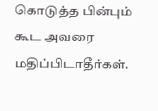கொடுத்த பின்பும் கூட அவரை மதிப்பிடாதீர்கள்.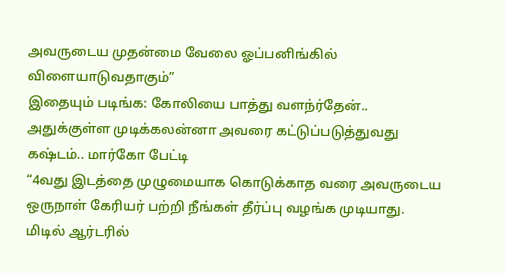அவருடைய முதன்மை வேலை ஓப்பனிங்கில் விளையாடுவதாகும்”
இதையும் படிங்க: கோலியை பாத்து வளந்ர்தேன்.. அதுக்குள்ள முடிக்கலன்னா அவரை கட்டுப்படுத்துவது கஷ்டம்.. மார்கோ பேட்டி
“4வது இடத்தை முழுமையாக கொடுக்காத வரை அவருடைய ஒருநாள் கேரியர் பற்றி நீங்கள் தீர்ப்பு வழங்க முடியாது. மிடில் ஆர்டரில்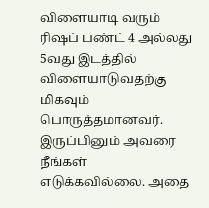விளையாடி வரும் ரிஷப் பண்ட் 4 அல்லது 5வது இடத்தில் விளையாடுவதற்கு மிகவும் பொருத்தமானவர். இருப்பினும் அவரை நீங்கள் எடுக்கவில்லை. அதை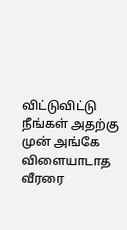விட்டுவிட்டு நீங்கள் அதற்கு முன் அங்கே விளையாடாத வீரரை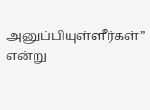அனுப்பியுள்ளீர்கள்” என்று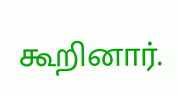கூறினார்.